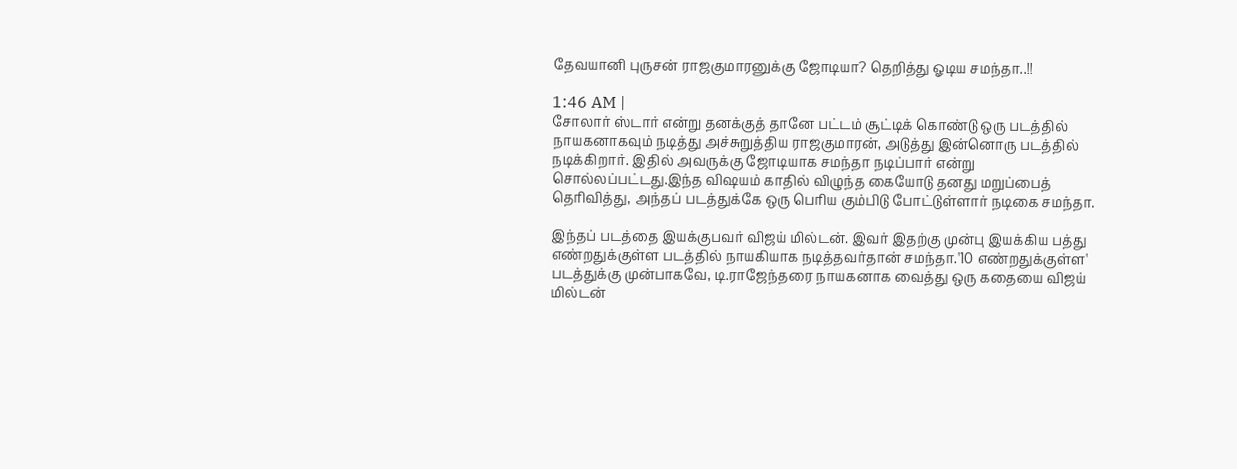தேவயானி புருசன் ராஜகுமாரனுக்கு ஜோடியா? தெறித்து ஓடிய சமந்தா..!!

1:46 AM |
சோலார் ஸ்டார் என்று தனக்குத் தானே பட்டம் சூட்டிக் கொண்டு ஒரு படத்தில் நாயகனாகவும் நடித்து அச்சுறுத்திய ராஜகுமாரன், அடுத்து இன்னொரு படத்தில் நடிக்கிறார். இதில் அவருக்கு ஜோடியாக சமந்தா நடிப்பார் என்று சொல்லப்பட்டது.இந்த விஷயம் காதில் விழுந்த கையோடு தனது மறுப்பைத் தெரிவித்து, அந்தப் படத்துக்கே ஒரு பெரிய கும்பிடு போட்டுள்ளார் நடிகை சமந்தா.

இந்தப் படத்தை இயக்குபவர் விஜய் மில்டன். இவர் இதற்கு முன்பு இயக்கிய பத்து எண்றதுக்குள்ள படத்தில் நாயகியாக நடித்தவர்தான் சமந்தா.'10 எண்றதுக்குள்ள' படத்துக்கு முன்பாகவே, டி.ராஜேந்தரை நாயகனாக வைத்து ஒரு கதையை விஜய் மில்டன்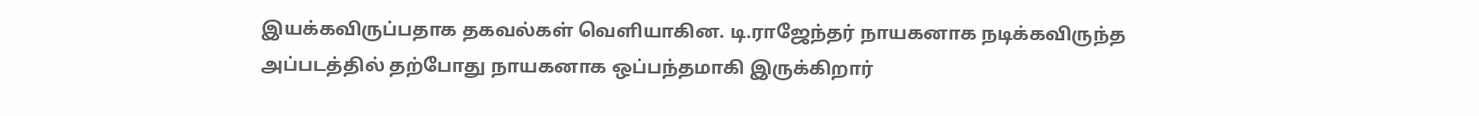இயக்கவிருப்பதாக தகவல்கள் வெளியாகின. டி.ராஜேந்தர் நாயகனாக நடிக்கவிருந்த அப்படத்தில் தற்போது நாயகனாக ஒப்பந்தமாகி இருக்கிறார்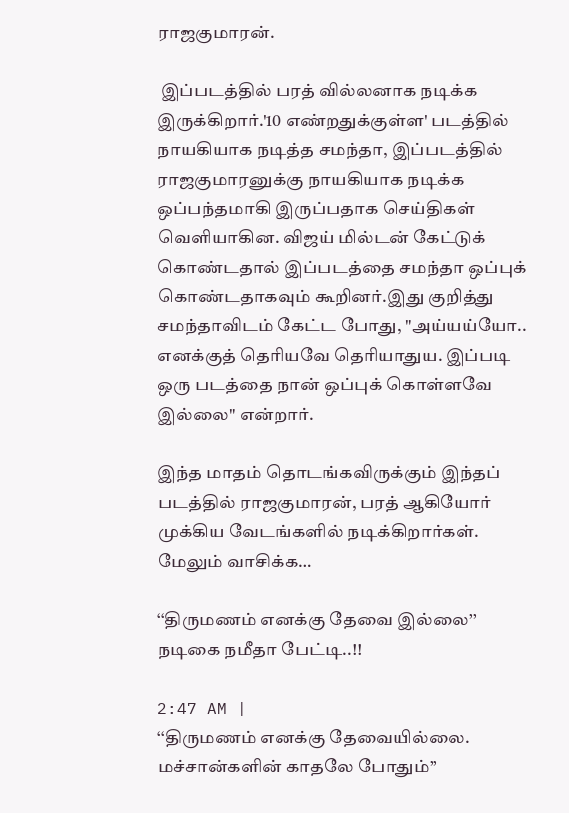ராஜகுமாரன்.

 இப்படத்தில் பரத் வில்லனாக நடிக்க இருக்கிறார்.'10 எண்றதுக்குள்ள' படத்தில் நாயகியாக நடித்த சமந்தா, இப்படத்தில் ராஜகுமாரனுக்கு நாயகியாக நடிக்க ஒப்பந்தமாகி இருப்பதாக செய்திகள் வெளியாகின. விஜய் மில்டன் கேட்டுக் கொண்டதால் இப்படத்தை சமந்தா ஒப்புக் கொண்டதாகவும் கூறினர்.இது குறித்து சமந்தாவிடம் கேட்ட போது, "அய்யய்யோ.. எனக்குத் தெரியவே தெரியாதுய. இப்படி ஒரு படத்தை நான் ஒப்புக் கொள்ளவே இல்லை" என்றார்.

இந்த மாதம் தொடங்கவிருக்கும் இந்தப் படத்தில் ராஜகுமாரன், பரத் ஆகியோர் முக்கிய வேடங்களில் நடிக்கிறார்கள்.
மேலும் வாசிக்க…

‘‘திருமணம் எனக்கு தேவை இல்லை’’ நடிகை நமீதா பேட்டி..!!

2:47 AM |
‘‘திருமணம் எனக்கு தேவையில்லை. மச்சான்களின் காதலே போதும்’’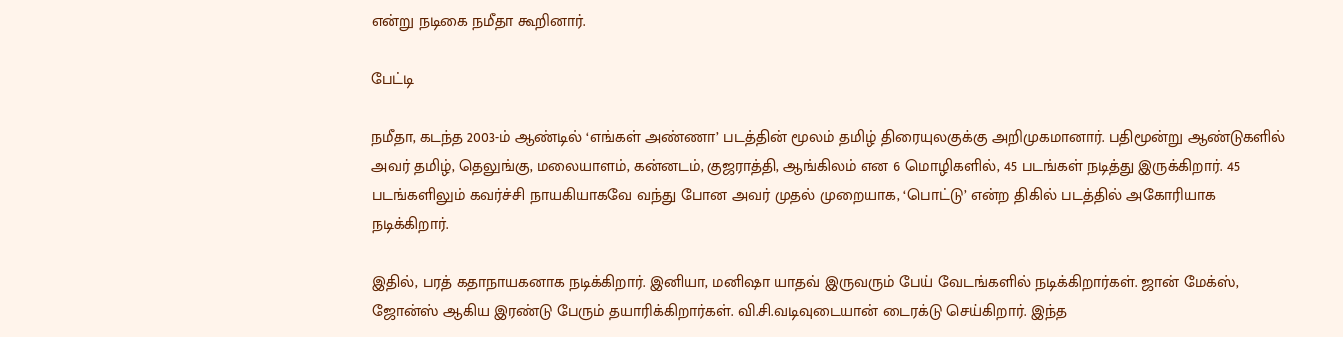என்று நடிகை நமீதா கூறினார்.

பேட்டி

நமீதா, கடந்த 2003-ம் ஆண்டில் ‘எங்கள் அண்ணா’ படத்தின் மூலம் தமிழ் திரையுலகுக்கு அறிமுகமானார். பதிமூன்று ஆண்டுகளில் அவர் தமிழ், தெலுங்கு, மலையாளம், கன்னடம், குஜராத்தி, ஆங்கிலம் என 6 மொழிகளில், 45 படங்கள் நடித்து இருக்கிறார். 45 படங்களிலும் கவர்ச்சி நாயகியாகவே வந்து போன அவர் முதல் முறையாக, ‘பொட்டு’ என்ற திகில் படத்தில் அகோரியாக நடிக்கிறார்.

இதில், பரத் கதாநாயகனாக நடிக்கிறார். இனியா, மனிஷா யாதவ் இருவரும் பேய் வேடங்களில் நடிக்கிறார்கள். ஜான் மேக்ஸ், ஜோன்ஸ் ஆகிய இரண்டு பேரும் தயாரிக்கிறார்கள். வி.சி.வடிவுடையான் டைரக்டு செய்கிறார். இந்த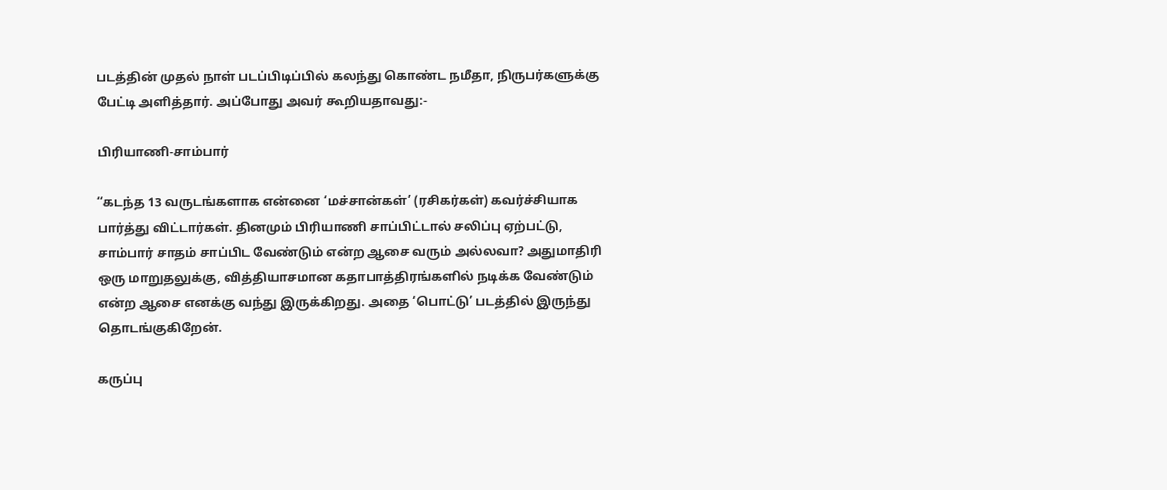படத்தின் முதல் நாள் படப்பிடிப்பில் கலந்து கொண்ட நமீதா, நிருபர்களுக்கு பேட்டி அளித்தார். அப்போது அவர் கூறியதாவது:-

பிரியாணி-சாம்பார்

‘‘கடந்த 13 வருடங்களாக என்னை ‘மச்சான்கள்’ (ரசிகர்கள்) கவர்ச்சியாக பார்த்து விட்டார்கள். தினமும் பிரியாணி சாப்பிட்டால் சலிப்பு ஏற்பட்டு, சாம்பார் சாதம் சாப்பிட வேண்டும் என்ற ஆசை வரும் அல்லவா? அதுமாதிரி ஒரு மாறுதலுக்கு, வித்தியாசமான கதாபாத்திரங்களில் நடிக்க வேண்டும் என்ற ஆசை எனக்கு வந்து இருக்கிறது. அதை ‘பொட்டு’ படத்தில் இருந்து தொடங்குகிறேன்.

கருப்பு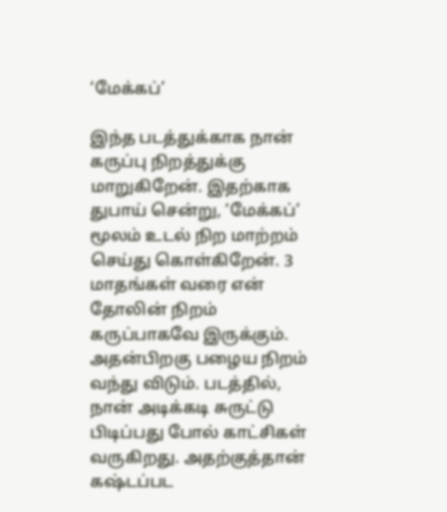‘மேக்கப்’

இந்த படத்துக்காக நான் கருப்பு நிறத்துக்கு மாறுகிறேன். இதற்காக துபாய் சென்று, ‘மேக்கப்’ மூலம் உடல் நிற மாற்றம் செய்து கொள்கிறேன். 3 மாதங்கள் வரை என் தோலின் நிறம் கருப்பாகவே இருக்கும். அதன்பிறகு பழைய நிறம் வந்து விடும். படத்தில், நான் அடிக்கடி சுருட்டு பிடிப்பது போல் காட்சிகள் வருகிறது. அதற்குத்தான் கஷ்டப்பட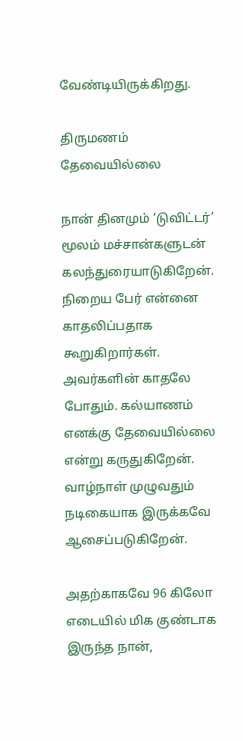வேண்டியிருக்கிறது.

திருமணம் தேவையில்லை

நான் தினமும் ‘டுவிட்டர்’ மூலம் மச்சான்களுடன் கலந்துரையாடுகிறேன். நிறைய பேர் என்னை காதலிப்பதாக கூறுகிறார்கள். அவர்களின் காதலே போதும். கல்யாணம் எனக்கு தேவையில்லை என்று கருதுகிறேன். வாழ்நாள் முழுவதும் நடிகையாக இருக்கவே ஆசைப்படுகிறேன்.

அதற்காகவே 96 கிலோ எடையில் மிக குண்டாக இருந்த நான்,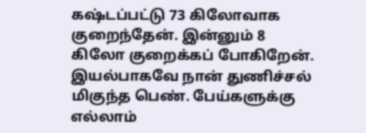கஷ்டப்பட்டு 73 கிலோவாக குறைந்தேன். இன்னும் 8 கிலோ குறைக்கப் போகிறேன். இயல்பாகவே நான் துணிச்சல் மிகுந்த பெண். பேய்களுக்கு எல்லாம்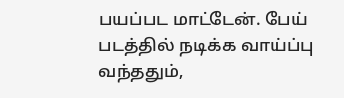பயப்பட மாட்டேன். பேய் படத்தில் நடிக்க வாய்ப்பு வந்ததும்,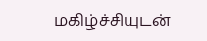மகிழ்ச்சியுடன்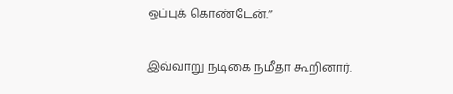ஒப்புக் கொண்டேன்.’’

இவ்வாறு நடிகை நமீதா கூறினார்.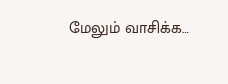மேலும் வாசிக்க…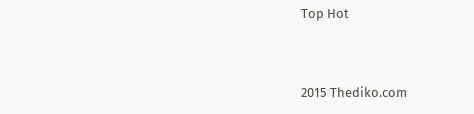Top Hot


2015 Thediko.com